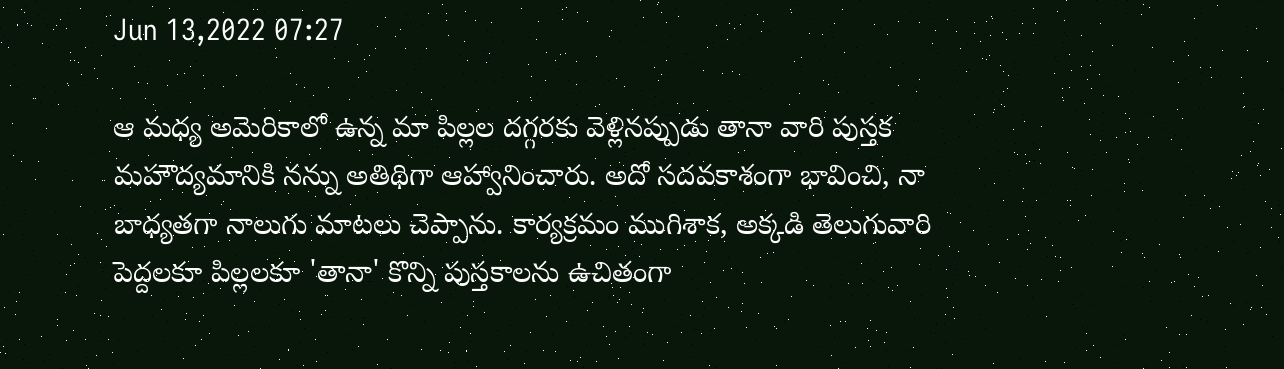Jun 13,2022 07:27

ఆ మధ్య అమెరికాలో ఉన్న మా పిల్లల దగ్గరకు వెళ్లినప్పుడు తానా వారి పుస్తక మహౌద్యమానికి నన్ను అతిథిగా ఆహ్వానించారు. అదో సదవకాశంగా భావించి, నా బాధ్యతగా నాలుగు మాటలు చెప్పాను. కార్యక్రమం ముగిశాక, అక్కడి తెలుగువారి పెద్దలకూ పిల్లలకూ 'తానా' కొన్ని పుస్తకాలను ఉచితంగా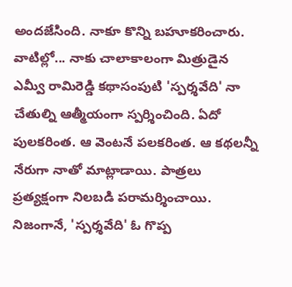అందజేసింది. నాకూ కొన్ని బహూకరించారు. వాటిల్లో... నాకు చాలాకాలంగా మిత్రుడైన ఎమ్వీ రామిరెడ్డి కథాసంపుటి 'స్పర్శవేది' నా చేతుల్ని ఆత్మీయంగా స్పర్శించింది. ఏదో పులకరింత. ఆ వెంటనే పలకరింత. ఆ కథలన్నీ నేరుగా నాతో మాట్లాడాయి. పాత్రలు ప్రత్యక్షంగా నిలబడి పరామర్శించాయి. నిజంగానే, 'స్పర్శవేది' ఓ గొప్ప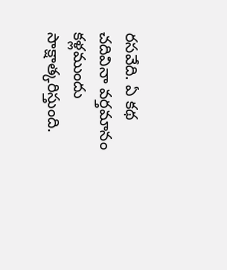రసవేది. ఏ కథ చదివినా వర్తమానం కళ్లముందు సాక్షాత్కరిస్తుంది.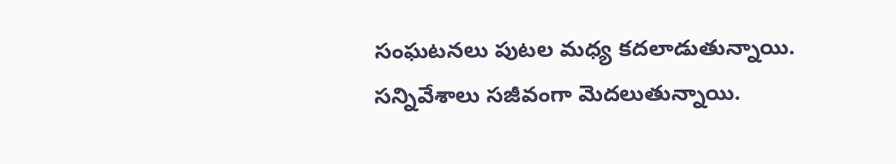సంఘటనలు పుటల మధ్య కదలాడుతున్నాయి. సన్నివేశాలు సజీవంగా మెదలుతున్నాయి.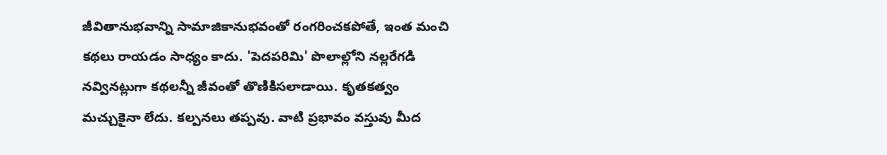జీవితానుభవాన్ని సామాజికానుభవంతో రంగరించకపోతే, ఇంత మంచి కథలు రాయడం సాధ్యం కాదు. 'పెదపరిమి' పొలాల్లోని నల్లరేగడి నవ్వినట్లుగా కథలన్నీ జీవంతో తొణికిసలాడాయి. కృతకత్వం మచ్చుకైనా లేదు. కల్పనలు తప్పవు. వాటి ప్రభావం వస్తువు మీద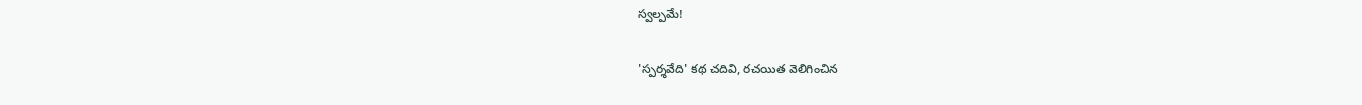స్వల్పమే!

'స్పర్శవేది' కథ చదివి, రచయిత వెలిగించిన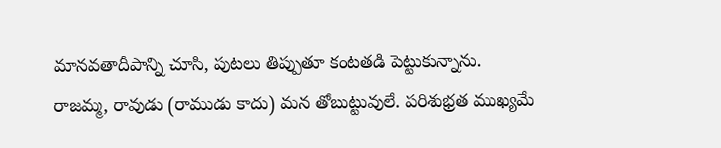మానవతాదీపాన్ని చూసి, పుటలు తిప్పుతూ కంటతడి పెట్టుకున్నాను. రాజమ్మ, రావుడు (రాముడు కాదు) మన తోబుట్టువులే. పరిశుభ్రత ముఖ్యమే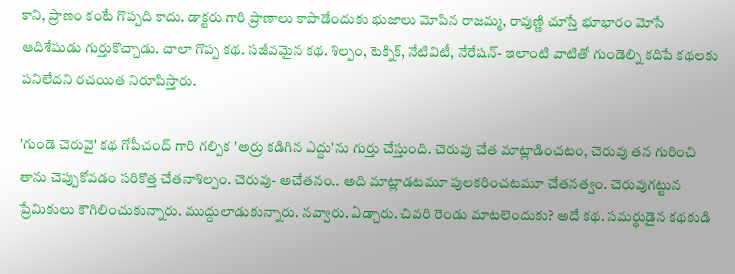కాని, ప్రాణం కంటే గొప్పది కాదు. డాక్టరు గారి ప్రాణాలు కాపాడేందుకు భుజాలు మోపిన రాజమ్మ, రావుణ్ణి చూస్తే భూభారం మోసే ఆదిశేషుడు గుర్తుకొచ్చాడు. చాలా గొప్ప కథ. సజీవమైన కథ. శిల్పం, టెక్నిక్‌, నేటివిటీ, నేరేషన్‌- ఇలాంటి వాటితో గుండెల్ని కదిపే కథలకు పనిలేదని రచయిత నిరూపిస్తారు.

'గుండె చెరువై' కథ గోపీచంద్‌ గారి గల్పిక 'అర్రు కడిగిన ఎద్దు'ను గుర్తు చేస్తుంది. చెరువు చేత మాట్లాడించటం, చెరువు తన గురించి తాను చెప్పుకోవడం సరికొత్త చేతనాశిల్పం. చెరువు- అచేతనం.. అది మాట్లాడటమూ పులకరించటమూ చేతనత్వం. చెరువుగట్టున ప్రేమికులు కౌగిలించుకున్నారు. ముద్దులాడుకున్నారు. నవ్వారు. ఏడ్చారు. చివరి రెండు మాటలెందుకు? అదే కథ. సమర్థుడైన కథకుడి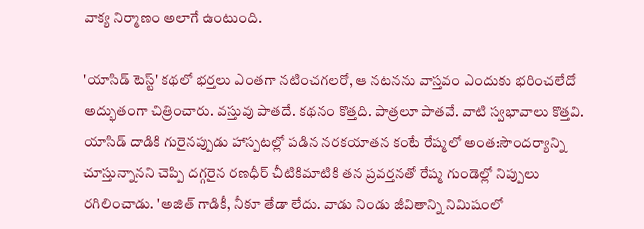వాక్య నిర్మాణం అలాగే ఉంటుంది.

'యాసిడ్‌ టెస్ట్‌' కథలో భర్తలు ఎంతగా నటించగలరో, ఆ నటనను వాస్తవం ఎందుకు భరించలేదో అద్భుతంగా చిత్రించారు. వస్తువు పాతదే. కథనం కొత్తది. పాత్రలూ పాతవే. వాటి స్వభావాలు కొత్తవి. యాసిడ్‌ దాడికి గురైనప్పుడు హాస్పటల్లో పడిన నరకయాతన కంటే రేష్మలో అంత:సౌందర్యాన్ని చూస్తున్నానని చెప్పి దగ్గరైన రణధీర్‌ చీటికిమాటికి తన ప్రవర్తనతో రేష్మ గుండెల్లో నిప్పులు రగిలించాడు. 'అజిత్‌ గాడికీ, నీకూ తేడా లేదు. వాడు నిండు జీవితాన్ని నిమిషంలో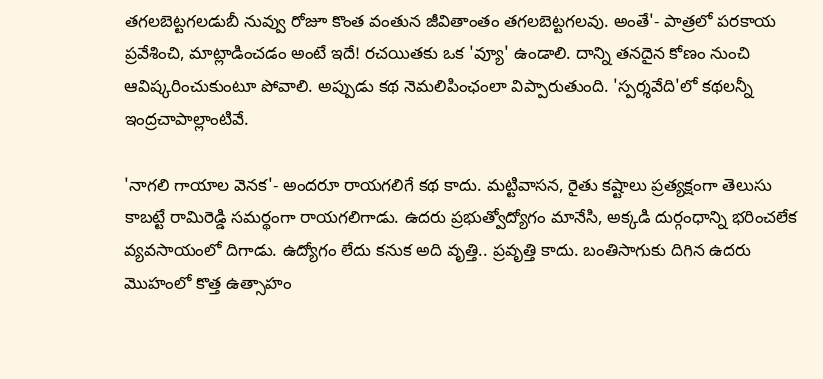తగలబెట్టగలడుబీ నువ్వు రోజూ కొంత వంతున జీవితాంతం తగలబెట్టగలవు. అంతే'- పాత్రలో పరకాయ ప్రవేశించి, మాట్లాడించడం అంటే ఇదే! రచయితకు ఒక 'వ్యూ' ఉండాలి. దాన్ని తనదైన కోణం నుంచి ఆవిష్కరించుకుంటూ పోవాలి. అప్పుడు కథ నెమలిపింఛంలా విప్పారుతుంది. 'స్పర్శవేది'లో కథలన్నీ ఇంద్రచాపాల్లాంటివే.

'నాగలి గాయాల వెనక'- అందరూ రాయగలిగే కథ కాదు. మట్టివాసన, రైతు కష్టాలు ప్రత్యక్షంగా తెలుసు కాబట్టే రామిరెడ్డి సమర్థంగా రాయగలిగాడు. ఉదరు ప్రభుత్వోద్యోగం మానేసి, అక్కడి దుర్గంధాన్ని భరించలేక వ్యవసాయంలో దిగాడు. ఉద్యోగం లేదు కనుక అది వృత్తి.. ప్రవృత్తి కాదు. బంతిసాగుకు దిగిన ఉదరు మొహంలో కొత్త ఉత్సాహం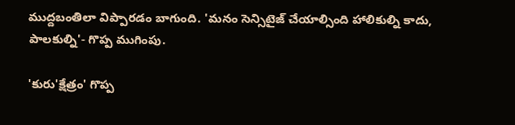ముద్దబంతిలా విప్పారడం బాగుంది. 'మనం సెన్సిటైజ్‌ చేయాల్సింది హాలికుల్ని కాదు, పాలకుల్ని'- గొప్ప ముగింపు.

'కురు'క్షేత్రం' గొప్ప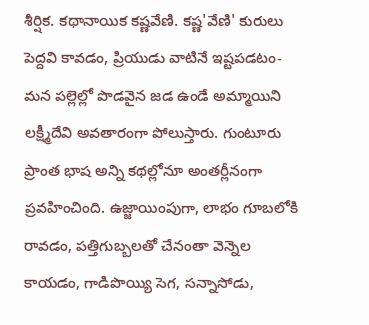శీర్షిక. కథానాయిక కష్ణవేణి. కష్ణ'వేణి' కురులు పెద్దవి కావడం, ప్రియుడు వాటినే ఇష్టపడటం- మన పల్లెల్లో పొడవైన జడ ఉండే అమ్మాయిని లక్ష్మీదేవి అవతారంగా పోలుస్తారు. గుంటూరు ప్రాంత భాష అన్ని కథల్లోనూ అంతర్లీనంగా ప్రవహించింది. ఉజ్జాయింపుగా, లాభం గూబలోకి రావడం, పత్తిగుబ్బలతో చేనంతా వెన్నెల కాయడం, గాడిపొయ్యి సెగ, సన్నాసోడు,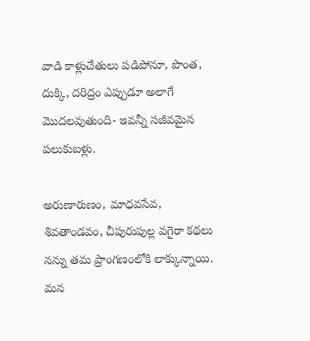వాడి కాళ్లుచేతులు పడిపోనూ, పొంత, దుక్కి, దరిద్రం ఎప్పుడూ అలాగే మొదలవుతుంది- ఇవన్నీ సజీవమైన పలుకుబళ్లు.

అరుణారుణం, మాధవసేవ, శివతాండవం, చీపురుపుల్ల వగైరా కథలు నన్ను తమ ప్రాంగణంలోకి లాక్కున్నాయి. మన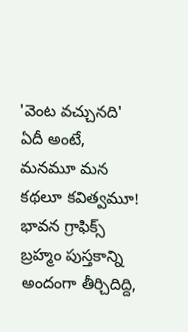'వెంట వచ్చునది' ఏదీ అంటే, మనమూ మన కథలూ కవిత్వమూ! భావన గ్రాఫిక్స్‌ బ్రహ్మం పుస్తకాన్ని అందంగా తీర్చిదిద్ది,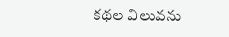కథల విలువను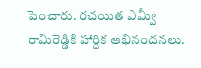పెంచారు. రచయిత ఎమ్వీ రామిరెడ్డికి హార్దిక అభినందనలు.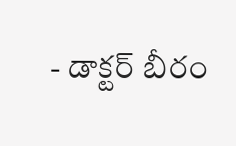- డాక్టర్‌ బీరం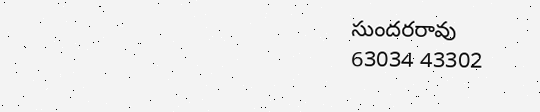సుందరరావు
63034 43302